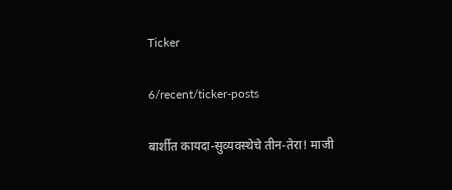Ticker

6/recent/ticker-posts

बार्शीत कायदा-सुव्यवस्थेचे तीन-तेरा! माजी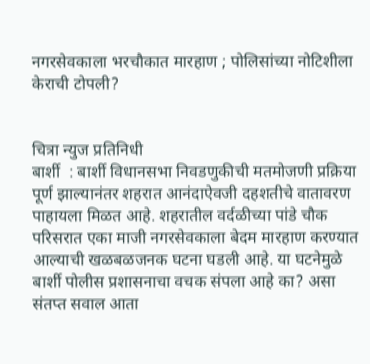नगरसेवकाला भरचौकात मारहाण ; पोलिसांच्या नोटिशीला केराची टोपली?


चित्रा न्युज प्रतिनिधी
बार्शी  : बार्शी विधानसभा निवडणुकीची मतमोजणी प्रक्रिया पूर्ण झाल्यानंतर शहरात आनंदाऐवजी दहशतीचे वातावरण पाहायला मिळत आहे. शहरातील वर्दळीच्या पांडे चौक परिसरात एका माजी नगरसेवकाला बेदम मारहाण करण्यात आल्याची खळबळजनक घटना घडली आहे. या घटनेमुळे बार्शी पोलीस प्रशासनाचा वचक संपला आहे का? असा संतप्त सवाल आता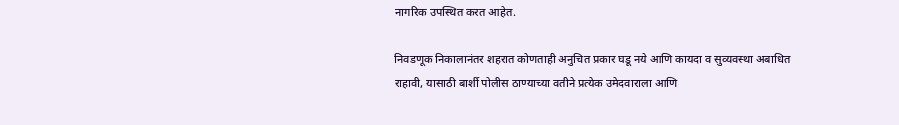नागरिक उपस्थित करत आहेत.

निवडणूक निकालानंतर शहरात कोणताही अनुचित प्रकार घडू नये आणि कायदा व सुव्यवस्था अबाधित राहावी, यासाठी बार्शी पोलीस ठाण्याच्या वतीने प्रत्येक उमेदवाराला आणि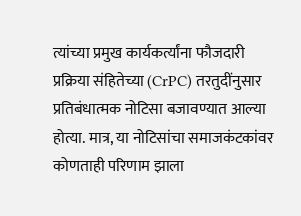त्यांच्या प्रमुख कार्यकर्त्यांना फौजदारी प्रक्रिया संहितेच्या (CrPC) तरतुदींनुसार प्रतिबंधात्मक नोटिसा बजावण्यात आल्या होत्या. मात्र, या नोटिसांचा समाजकंटकांवर कोणताही परिणाम झाला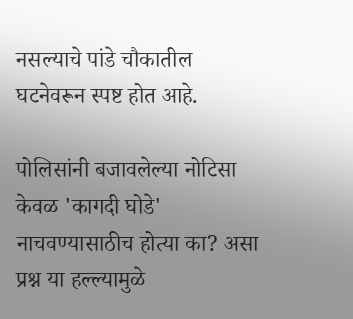नसल्याचे पांडे चौकातील घटनेवरून स्पष्ट होत आहे.

पोलिसांनी बजावलेल्या नोटिसा केवळ 'कागदी घोडे' नाचवण्यासाठीच होत्या का? असा प्रश्न या हल्ल्यामुळे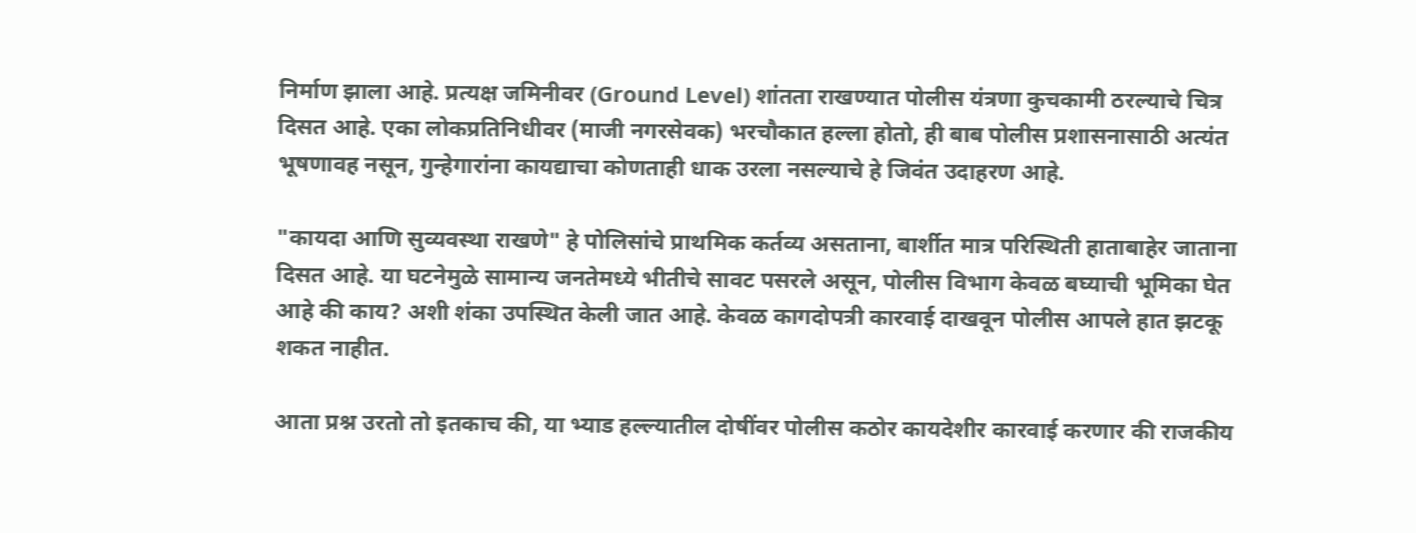निर्माण झाला आहे. प्रत्यक्ष जमिनीवर (Ground Level) शांतता राखण्यात पोलीस यंत्रणा कुचकामी ठरल्याचे चित्र दिसत आहे. एका लोकप्रतिनिधीवर (माजी नगरसेवक) भरचौकात हल्ला होतो, ही बाब पोलीस प्रशासनासाठी अत्यंत भूषणावह नसून, गुन्हेगारांना कायद्याचा कोणताही धाक उरला नसल्याचे हे जिवंत उदाहरण आहे.

"कायदा आणि सुव्यवस्था राखणे" हे पोलिसांचे प्राथमिक कर्तव्य असताना, बार्शीत मात्र परिस्थिती हाताबाहेर जाताना दिसत आहे. या घटनेमुळे सामान्य जनतेमध्ये भीतीचे सावट पसरले असून, पोलीस विभाग केवळ बघ्याची भूमिका घेत आहे की काय? अशी शंका उपस्थित केली जात आहे. केवळ कागदोपत्री कारवाई दाखवून पोलीस आपले हात झटकू शकत नाहीत.

आता प्रश्न उरतो तो इतकाच की, या भ्याड हल्ल्यातील दोषींवर पोलीस कठोर कायदेशीर कारवाई करणार की राजकीय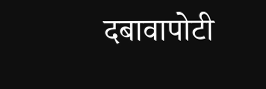दबावापोटी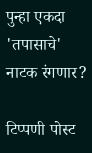पुन्हा एकदा 'तपासाचे' नाटक रंगणार?

टिप्पणी पोस्ट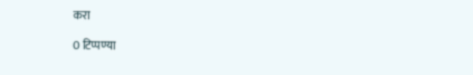करा

0 टिप्पण्या